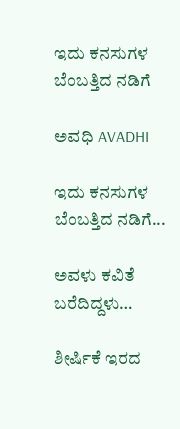ಇದು ಕನಸುಗಳ ಬೆಂಬತ್ತಿದ ನಡಿಗೆ‍

ಅವಧಿ AVADHI

ಇದು ಕನಸುಗಳ ಬೆಂಬತ್ತಿದ ನಡಿಗೆ...

ಅವಳು ಕವಿತೆ ಬರೆದಿದ್ದಳು…

ಶೀರ್ಷಿಕೆ ಇರದ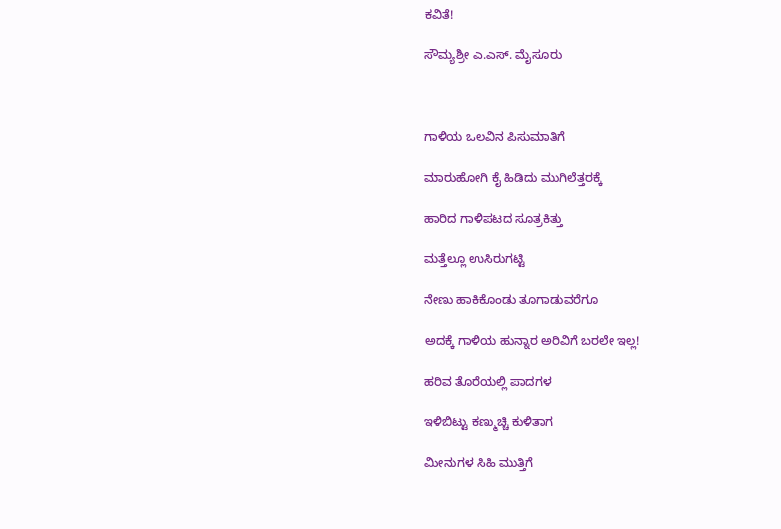ಕವಿತೆ!

ಸೌಮ್ಯಶ್ರೀ ಎ.ಎಸ್. ಮೈಸೂರು



ಗಾಳಿಯ ಒಲವಿನ ಪಿಸುಮಾತಿಗೆ

ಮಾರುಹೋಗಿ ಕೈ ಹಿಡಿದು ಮುಗಿಲೆತ್ತರಕ್ಕೆ

ಹಾರಿದ ಗಾಳಿಪಟದ ಸೂತ್ರಕಿತ್ತು

ಮತ್ತೆಲ್ಲೂ ಉಸಿರುಗಟ್ಟಿ

ನೇಣು ಹಾಕಿಕೊಂಡು ತೂಗಾಡುವರೆಗೂ

ಅದಕ್ಕೆ ಗಾಳಿಯ ಹುನ್ನಾರ ಅರಿವಿಗೆ ಬರಲೇ ಇಲ್ಲ!

ಹರಿವ ತೊರೆಯಲ್ಲಿ ಪಾದಗಳ

ಇಳಿಬಿಟ್ಟು ಕಣ್ಮುಚ್ಚಿ‌ ಕುಳಿತಾಗ

ಮೀನುಗಳ ಸಿಹಿ ಮುತ್ತಿಗೆ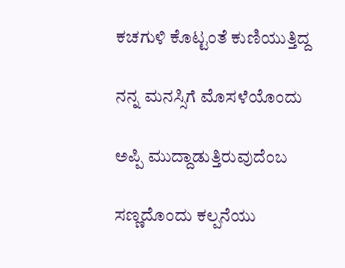ಕಚಗುಳಿ ಕೊಟ್ಟಂತೆ ಕುಣಿಯುತ್ತಿದ್ದ

ನನ್ನ ಮನಸ್ಸಿಗೆ ಮೊಸಳೆಯೊಂದು

ಅಪ್ಪಿ ಮುದ್ದಾಡುತ್ತಿರುವುದೆಂಬ

ಸಣ್ಣದೊಂದು ಕಲ್ಪನೆಯು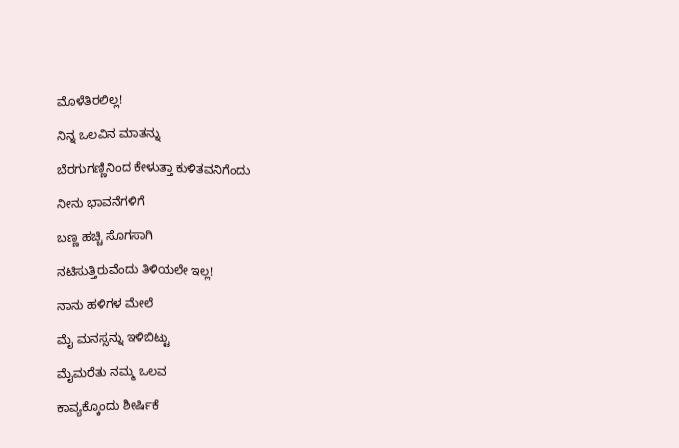ಮೊಳೆತಿರಲಿಲ್ಲ!

ನಿನ್ನ ಒಲವಿನ ಮಾತನ್ನು

ಬೆರಗುಗಣ್ಣಿನಿಂದ ಕೇಳುತ್ತಾ ಕುಳಿತವನಿಗೆಂದು

ನೀನು ಭಾವನೆಗಳಿಗೆ

ಬಣ್ಣ ಹಚ್ಚಿ ಸೊಗಸಾಗಿ

ನಟಿಸುತ್ತಿರುವೆಂದು ತಿಳಿಯಲೇ ಇಲ್ಲ!

ನಾನು ಹಳಿಗಳ ಮೇಲೆ

ಮೈ ಮನಸ್ಸನ್ನು ಇಳಿಬಿಟ್ಟು

ಮೈಮರೆತು ನಮ್ಮ ಒಲವ

ಕಾವ್ಯಕ್ಕೊಂದು ಶೀರ್ಷಿಕೆ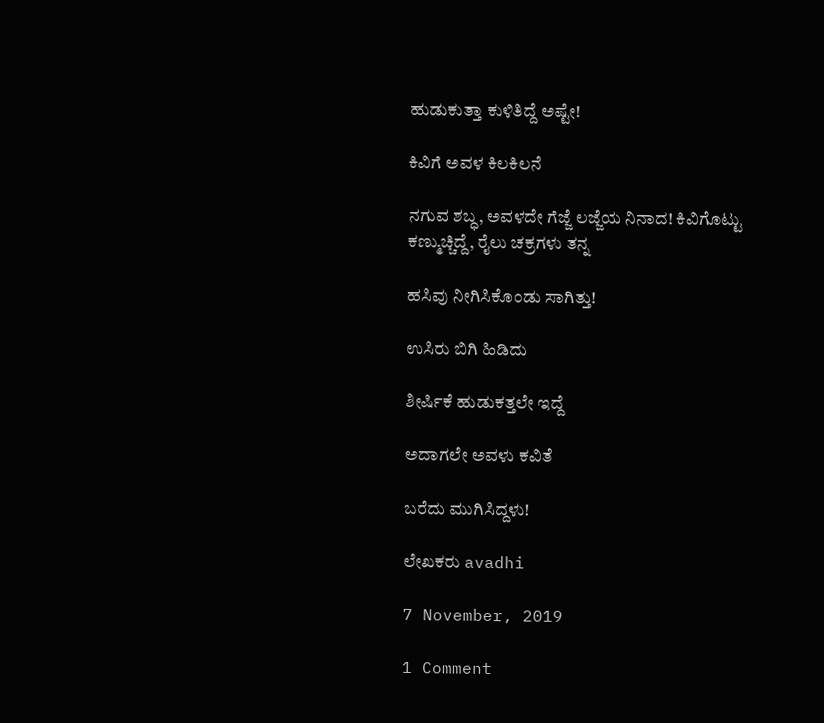ಹುಡುಕುತ್ತಾ ಕುಳಿತಿದ್ದೆ ಅಷ್ಟೇ!

ಕಿವಿಗೆ ಅವಳ ಕಿಲಕಿಲನೆ

ನಗುವ ಶಬ್ಧ, ಅವಳದೇ ಗೆಜ್ಜೆ ಲಜ್ಜೆಯ ನಿನಾದ! ಕಿವಿಗೊಟ್ಟು ಕಣ್ಮುಚ್ಚಿದ್ದೆ, ರೈಲು ಚಕ್ರಗಳು ತನ್ನ

ಹಸಿವು ನೀಗಿಸಿಕೊಂಡು ಸಾಗಿತ್ತು!

ಉಸಿರು ಬಿಗಿ ಹಿಡಿದು

ಶೀರ್ಷಿಕೆ ಹುಡುಕತ್ತಲೇ ಇದ್ದೆ

ಅದಾಗಲೇ ಅವಳು ಕವಿತೆ

ಬರೆದು ಮುಗಿಸಿದ್ದಳು!

ಲೇಖಕರು avadhi

7 November, 2019

1 Comment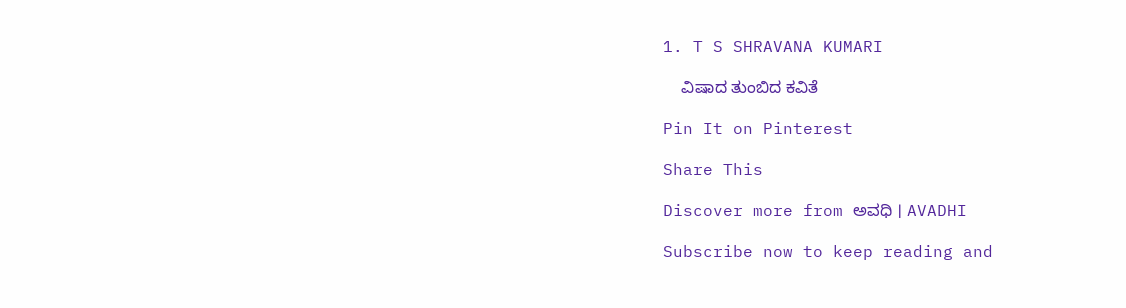1. T S SHRAVANA KUMARI

    ವಿಷಾದ ತುಂಬಿದ ಕವಿತೆ

Pin It on Pinterest

Share This

Discover more from ಅವಧಿ । AVADHI

Subscribe now to keep reading and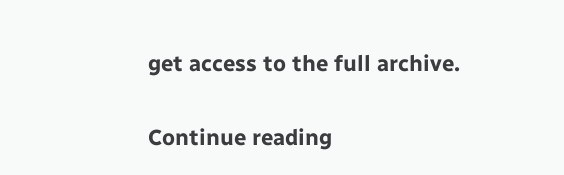get access to the full archive.

Continue reading